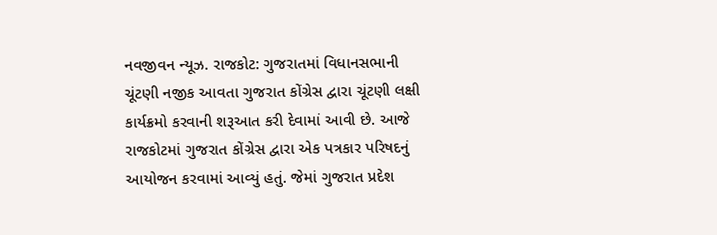નવજીવન ન્યૂઝ. રાજકોટ: ગુજરાતમાં વિધાનસભાની ચૂંટણી નજીક આવતા ગુજરાત કોંગ્રેસ દ્વારા ચૂંટણી લક્ષી કાર્યક્રમો કરવાની શરૂઆત કરી દેવામાં આવી છે. આજે રાજકોટમાં ગુજરાત કોંગ્રેસ દ્વારા એક પત્રકાર પરિષદનું આયોજન કરવામાં આવ્યું હતું. જેમાં ગુજરાત પ્રદેશ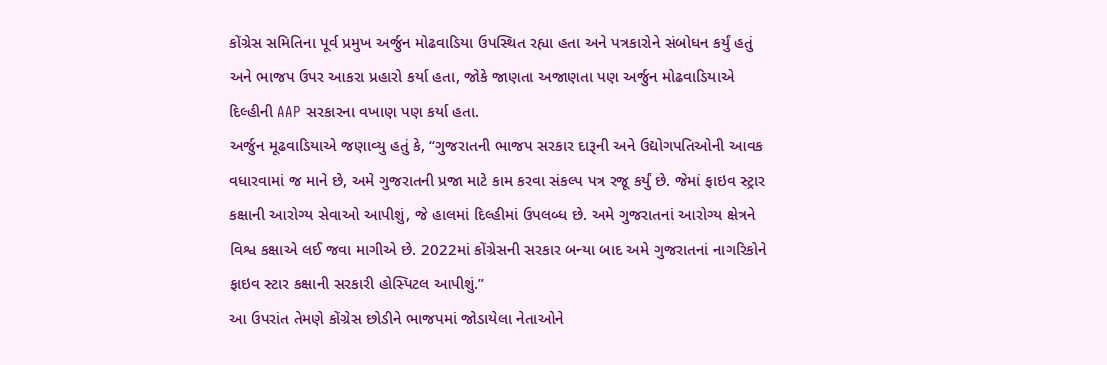કોંગ્રેસ સમિતિના પૂર્વ પ્રમુખ અર્જુન મોઢવાડિયા ઉપસ્થિત રહ્યા હતા અને પત્રકારોને સંબોધન કર્યું હતું અને ભાજપ ઉપર આકરા પ્રહારો કર્યા હતા, જોકે જાણતા અજાણતા પણ અર્જુન મોઢવાડિયાએ દિલ્હીની AAP સરકારના વખાણ પણ કર્યા હતા.
અર્જુન મૂઢવાડિયાએ જણાવ્યુ હતું કે, “ગુજરાતની ભાજપ સરકાર દારૂની અને ઉદ્યોગપતિઓની આવક વધારવામાં જ માને છે, અમે ગુજરાતની પ્રજા માટે કામ કરવા સંકલ્પ પત્ર રજૂ કર્યું છે. જેમાં ફાઇવ સ્ટ્રાર કક્ષાની આરોગ્ય સેવાઓ આપીશું, જે હાલમાં દિલ્હીમાં ઉપલબ્ધ છે. અમે ગુજરાતનાં આરોગ્ય ક્ષેત્રને વિશ્વ કક્ષાએ લઈ જવા માગીએ છે. 2022માં કોંગ્રેસની સરકાર બન્યા બાદ અમે ગુજરાતનાં નાગરિકોને ફાઇવ સ્ટાર કક્ષાની સરકારી હોસ્પિટલ આપીશું.”
આ ઉપરાંત તેમણે કોંગ્રેસ છોડીને ભાજપમાં જોડાયેલા નેતાઓને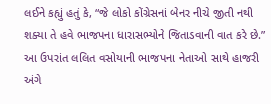લઈને કહ્યું હતું કે, “જે લોકો કોંગ્રેસનાં બેનર નીચે જીતી નથી શક્યા તે હવે ભાજપના ધારાસભ્યોને જિતાડવાની વાત કરે છે.” આ ઉપરાંત લલિત વસોયાની ભાજપના નેતાઓ સાથે હાજરી અંગે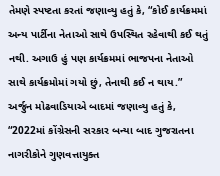તેમણે સ્પષ્ટતા કરતાં જણાવ્યુ હતું કે, “કોઈ કાર્યક્રમમાં અન્ય પાર્ટીના નેતાઓ સાથે ઉપસ્થિત રહેવાથી કઈ થતું નથી. અગાઉ હું પણ કાર્યક્રમમાં ભાજપના નેતાઓ સાથે કાર્યક્રમોમાં ગયો છું, તેનાથી કઈ ન થાય.”
અર્જુન મોઢવાડિયાએ બાદમાં જણાવ્યુ હતું કે, “2022માં કોંગ્રેસની સરકાર બન્યા બાદ ગુજરાતના નાગરીકોને ગુણવત્તાયુક્ત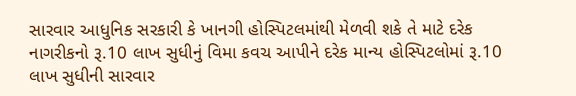સારવાર આધુનિક સરકારી કે ખાનગી હોસ્પિટલમાંથી મેળવી શકે તે માટે દરેક નાગરીકનો રૂ.10 લાખ સુધીનું વિમા કવચ આપીને દરેક માન્ય હોસ્પિટલોમાં રૂ.10 લાખ સુધીની સારવાર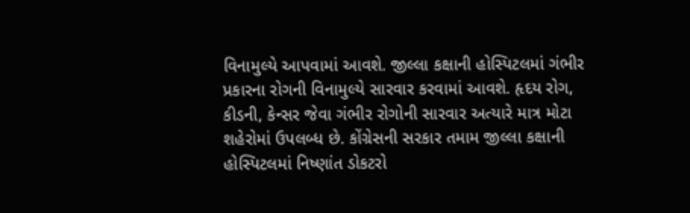વિનામુલ્યે આપવામાં આવશે. જીલ્લા કક્ષાની હોસ્પિટલમાં ગંભીર પ્રકારના રોગની વિનામુલ્યે સારવાર કરવામાં આવશે. હૃદય રોગ, કીડની, કેન્સર જેવા ગંભીર રોગોની સારવાર અત્યારે માત્ર મોટા શહેરોમાં ઉપલબ્ધ છે. કોંગ્રેસની સરકાર તમામ જીલ્લા કક્ષાની હોસ્પિટલમાં નિષ્ણાંત ડોકટરો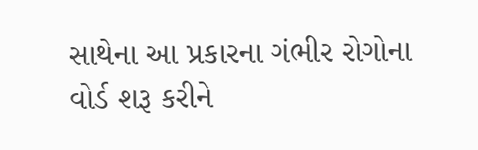સાથેના આ પ્રકારના ગંભીર રોગોના વોર્ડ શરૂ કરીને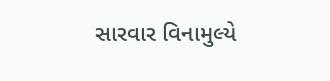સારવાર વિનામુલ્યે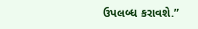ઉપલબ્ધ કરાવશે.”